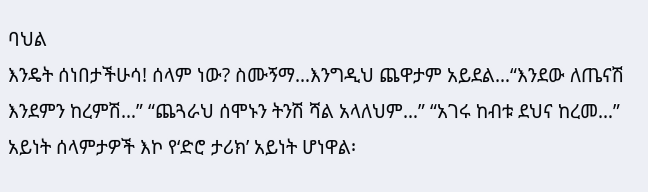ባህል
እንዴት ሰነበታችሁሳ! ሰላም ነው? ስሙኝማ…እንግዲህ ጨዋታም አይደል…“እንደው ለጤናሽ እንደምን ከረምሽ…” “ጨጓራህ ሰሞኑን ትንሽ ሻል አላለህም…” “አገሩ ከብቱ ደህና ከረመ…” አይነት ሰላምታዎች እኮ የ‘ድሮ ታሪክ’ አይነት ሆነዋል፡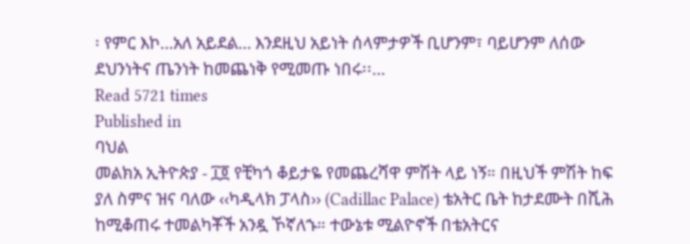፡ የምር እኮ…አለ አይደል… እንደዚህ አይነት ሰላምታዎች ቢሆንም፣ ባይሆንም ለሰው ደህንነትና ጤንነት ከመጨነቅ የሚመጡ ነበሩ፡፡…
Read 5721 times
Published in
ባህል
መልክአ ኢትዮጵያ - ፲፬ የቺካጎ ቆይታዬ የመጨረሻዋ ምሽት ላይ ነኝ። በዚህች ምሽት ከፍ ያለ ስምና ዝና ባለው ‹‹ካዲላክ ፓላስ›› (Cadillac Palace) ቴአትር ቤት ከታደሙት በሺሕ ከሚቆጠሩ ተመልካቾች አንዷ ኾኛለኁ። ተውኔቱ ሚልዮኖች በቴአትርና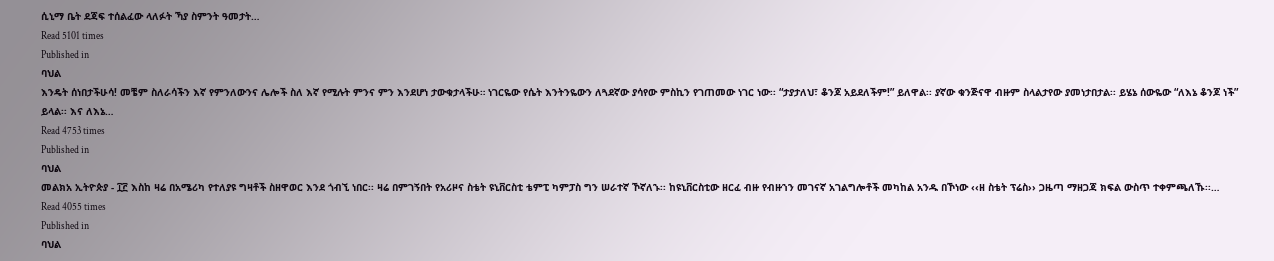ሲኒማ ቤት ደጃፍ ተሰልፈው ላለፉት ኻያ ስምንት ዓመታት…
Read 5101 times
Published in
ባህል
እንዴት ሰነበታችሁሳ! መቼም ስለራሳችን እኛ የምንለውንና ሌሎች ስለ እኛ የሚሉት ምንና ምን እንደሆነ ታውቁታላችሁ። ነገርዬው የሴት እንትንዬውን ለጓደኛው ያሳየው ምስኪን የገጠመው ነገር ነው፡፡ “ታያታለህ፣ ቆንጆ አይደለችም!” ይለዋል፡፡ ያኛው ቁንጅናዋ ብዙም ስላልታየው ያመነታበታል፡፡ ይሄኔ ሰውዬው “ለእኔ ቆንጆ ነች” ይላል፡፡ እና ለእኔ…
Read 4753 times
Published in
ባህል
መልክአ ኢትዮጵያ - ፲፫ እስከ ዛሬ በአሜሪካ የተለያዩ ግዛቶች ስዘዋወር እንደ ጎብኚ ነበር፡፡ ዛሬ በምገኝበት የአሪዞና ስቴት ዩኒቨርስቲ ቴምፒ ካምፓስ ግን ሠራተኛ ኾኛለኁ፡፡ ከዩኒቨርስቲው ዘርፈ ብዙ የብዙኀን መገናኛ አገልግሎቶች መካከል አንዱ በኾነው ‹‹ዘ ስቴት ፕሬስ›› ጋዜጣ ማዘጋጃ ክፍል ውስጥ ተቀምጫለኹ፡፡…
Read 4055 times
Published in
ባህል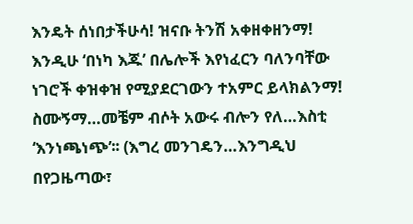እንዴት ሰነበታችሁሳ! ዝናቡ ትንሽ አቀዘቀዘንማ! እንዲሁ ‘በነካ እጁ’ በሌሎች እየነፈርን ባለንባቸው ነገሮች ቀዝቀዝ የሚያደርገውን ተአምር ይላክልንማ! ስሙኝማ…መቼም ብሶት አውሩ ብሎን የለ…እስቲ ‘እንነጫነጭ’፡፡ (እግረ መንገዴን…እንግዲህ በየጋዜጣው፣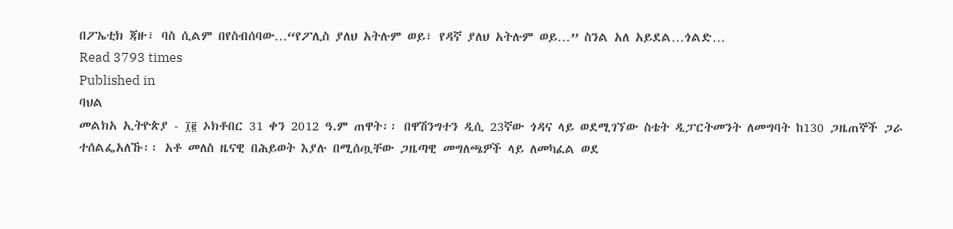በፖኤቲክ ጃዙ፣ ባስ ሲልም በየስብሰባው…“የፖሊስ ያለህ አትሉም ወይ፣ የዳኛ ያለህ አትሉም ወይ…” ስንል አለ አይደል…ጎልድ…
Read 3793 times
Published in
ባህል
መልክአ ኢትዮጵያ - ፲፪ ኦክቶበር 31 ቀን 2012 ዓ.ም ጠዋት፡፡ በዋሽንግተን ዲሲ 23ኛው ጎዳና ላይ ወደሚገኘው ስቴት ዲፓርትመንት ለመግባት ከ130 ጋዜጠኞች ጋራ ተሰልፌአለኹ፡፡ አቶ መለስ ዜናዊ በሕይወት እያሉ በሚሰጧቸው ጋዜጣዊ መግለጫዎች ላይ ለመካፈል ወደ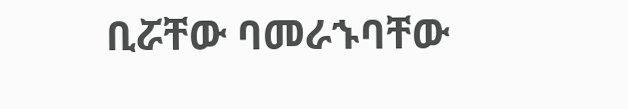ቢሯቸው ባመራኁባቸው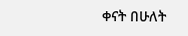ቀናት በሁለት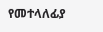የመተላለፊያ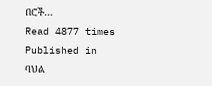በሮች…
Read 4877 times
Published in
ባህል